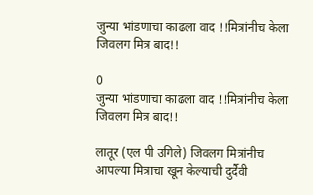जुन्या भांडणाचा काढला वाद !!मित्रांनीच केला जिवलग मित्र बाद!!

0
जुन्या भांडणाचा काढला वाद !!मित्रांनीच केला जिवलग मित्र बाद!!

लातूर (एल पी उगिले) जिवलग मित्रांनीच आपल्या मित्राचा खून केल्याची दुर्दैवी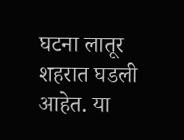घटना लातूर शहरात घडली आहेत. या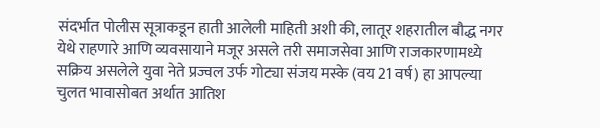संदर्भात पोलीस सूत्राकडून हाती आलेली माहिती अशी की, लातूर शहरातील बौद्ध नगर येथे राहणारे आणि व्यवसायाने मजूर असले तरी समाजसेवा आणि राजकारणामध्ये सक्रिय असलेले युवा नेते प्रज्वल उर्फ गोट्या संजय मस्के (वय 21 वर्ष) हा आपल्या चुलत भावासोबत अर्थात आतिश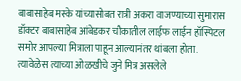बाबासाहेब मस्के यांच्यासोबत रात्री अकरा वाजण्याच्या सुमारास डॉक्टर बाबासाहेब आंबेडकर चौकातील लाईफ लाईन हॉस्पिटल समोर आपल्या मित्राला पाहून आल्यानंतर थांबला होता. त्यावेळेस त्याच्या ओळखीचे जुने मित्र असलेले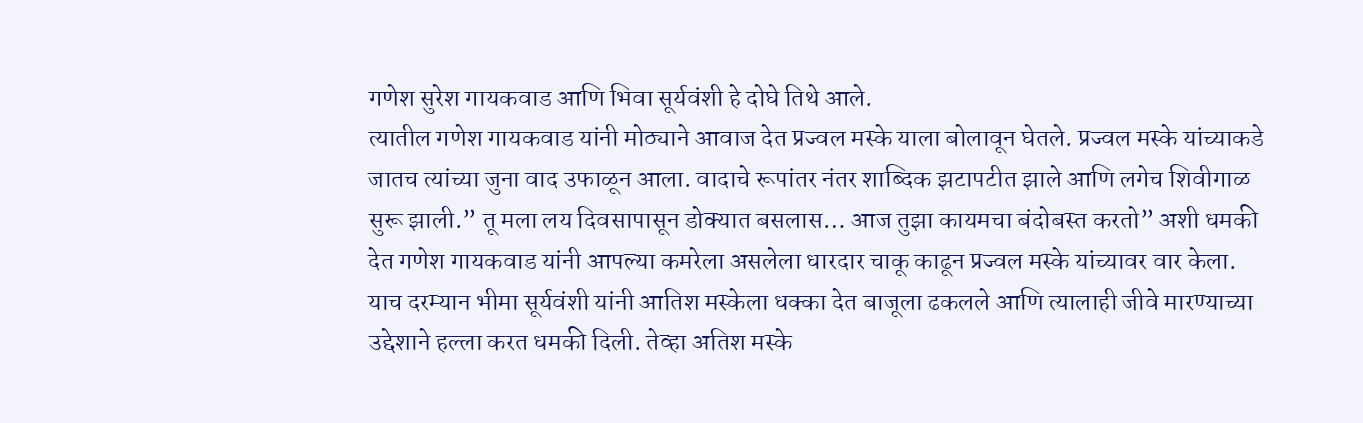गणेश सुरेश गायकवाड आणि भिवा सूर्यवंशी हे दोघे तिथे आले.
त्यातील गणेश गायकवाड यांनी मोठ्याने आवाज देत प्रज्वल मस्के याला बोलावून घेतले. प्रज्वल मस्के यांच्याकडे जातच त्यांच्या जुना वाद उफाळून आला. वादाचे रूपांतर नंतर शाब्दिक झटापटीत झाले आणि लगेच शिवीगाळ सुरू झाली.” तू मला लय दिवसापासून डोक्यात बसलास… आज तुझा कायमचा बंदोबस्त करतो” अशी धमकी देत गणेश गायकवाड यांनी आपल्या कमरेला असलेला धारदार चाकू काढून प्रज्वल मस्के यांच्यावर वार केला.
याच दरम्यान भीमा सूर्यवंशी यांनी आतिश मस्केला धक्का देत बाजूला ढकलले आणि त्यालाही जीवे मारण्याच्या उद्देशाने हल्ला करत धमकी दिली. तेव्हा अतिश मस्के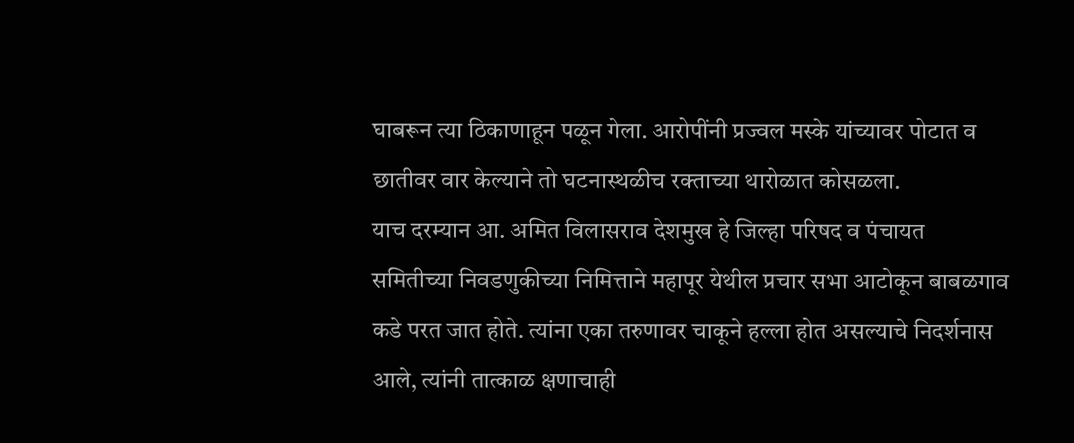घाबरून त्या ठिकाणाहून पळून गेला. आरोपींनी प्रज्वल मस्के यांच्यावर पोटात व छातीवर वार केल्याने तो घटनास्थळीच रक्ताच्या थारोळात कोसळला.
याच दरम्यान आ. अमित विलासराव देशमुख हे जिल्हा परिषद व पंचायत समितीच्या निवडणुकीच्या निमित्ताने महापूर येथील प्रचार सभा आटोकून बाबळगाव कडे परत जात होते. त्यांना एका तरुणावर चाकूने हल्ला होत असल्याचे निदर्शनास आले, त्यांनी तात्काळ क्षणाचाही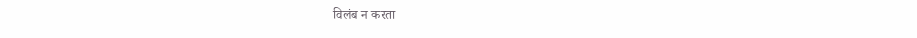विलंब न करता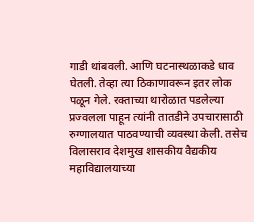गाडी थांबवली. आणि घटनास्थळाकडे धाव घेतली. तेव्हा त्या ठिकाणावरून इतर लोक पळून गेले. रक्ताच्या थारोळात पडलेल्या प्रज्वलला पाहून त्यांनी तातडीने उपचारासाठी रुग्णालयात पाठवण्याची व्यवस्था केली. तसेच विलासराव देशमुख शासकीय वैद्यकीय महाविद्यालयाच्या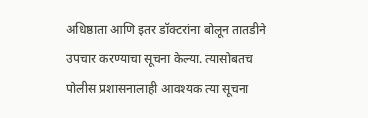अधिष्ठाता आणि इतर डॉक्टरांना बोलून तातडीने उपचार करण्याचा सूचना केल्या. त्यासोबतच पोलीस प्रशासनालाही आवश्यक त्या सूचना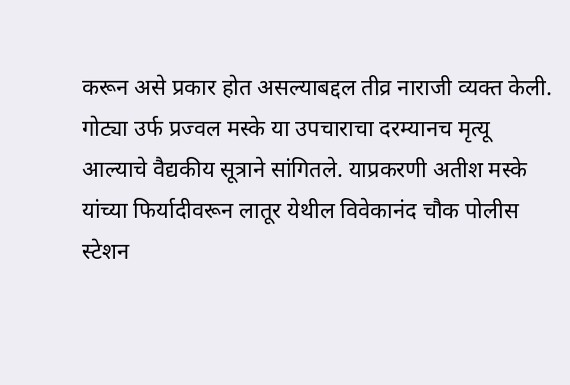करून असे प्रकार होत असल्याबद्दल तीव्र नाराजी व्यक्त केली.
गोट्या उर्फ प्रज्वल मस्के या उपचाराचा दरम्यानच मृत्यू आल्याचे वैद्यकीय सूत्राने सांगितले. याप्रकरणी अतीश मस्के यांच्या फिर्यादीवरून लातूर येथील विवेकानंद चौक पोलीस स्टेशन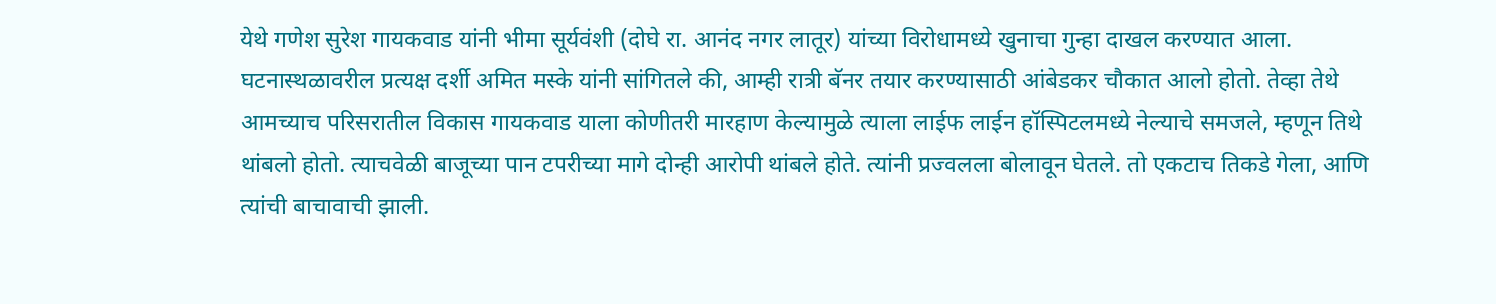येथे गणेश सुरेश गायकवाड यांनी भीमा सूर्यवंशी (दोघे रा. आनंद नगर लातूर) यांच्या विरोधामध्ये खुनाचा गुन्हा दाखल करण्यात आला.
घटनास्थळावरील प्रत्यक्ष दर्शी अमित मस्के यांनी सांगितले की, आम्ही रात्री बॅनर तयार करण्यासाठी आंबेडकर चौकात आलो होतो. तेव्हा तेथे आमच्याच परिसरातील विकास गायकवाड याला कोणीतरी मारहाण केल्यामुळे त्याला लाईफ लाईन हॉस्पिटलमध्ये नेल्याचे समजले, म्हणून तिथे थांबलो होतो. त्याचवेळी बाजूच्या पान टपरीच्या मागे दोन्ही आरोपी थांबले होते. त्यांनी प्रज्वलला बोलावून घेतले. तो एकटाच तिकडे गेला, आणि त्यांची बाचावाची झाली.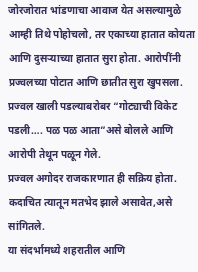जोरजोरात भांडणाचा आवाज येत असल्यामुळे आम्ही तिथे पोहोचलो, तर एकाच्या हातात कोयता आणि दुसऱ्याच्या हातात सुरा होता. आरोपींनी प्रज्वलच्या पोटात आणि छातीत सुरा खुपसला. प्रज्वल खाली पडल्याबरोबर “गोट्याची विकेट पडली…. पळ पळ आता”असे बोलले आणि आरोपी तेथून पळून गेले.
प्रज्वल अगोदर राजकारणात ही सक्रिय होता. कदाचित त्यातून मतभेद झाले असावेत,असे सांगितले.
या संदर्भामध्ये शहरातील आणि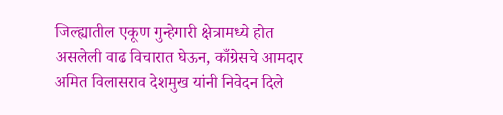जिल्ह्यातील एकूण गुन्हेगारी क्षेत्रामध्ये होत असलेली वाढ विचारात घेऊन, काँग्रेसचे आमदार अमित विलासराव देशमुख यांनी निवेदन दिले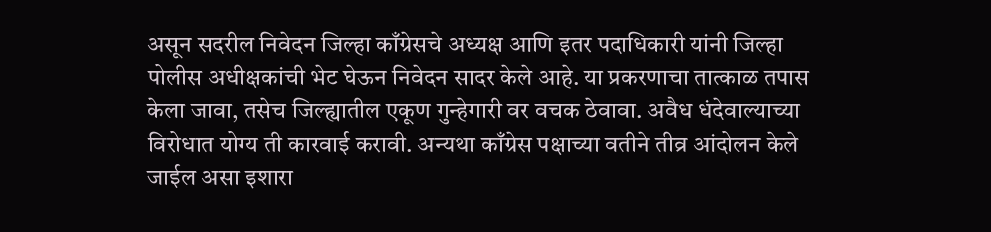असून सदरील निवेदन जिल्हा काँग्रेसचे अध्यक्ष आणि इतर पदाधिकारी यांनी जिल्हा पोलीस अधीक्षकांची भेट घेऊन निवेदन सादर केले आहे. या प्रकरणाचा तात्काळ तपास केला जावा, तसेच जिल्ह्यातील एकूण गुन्हेगारी वर वचक ठेवावा. अवैध धंदेवाल्याच्या विरोधात योग्य ती कारवाई करावी. अन्यथा काँग्रेस पक्षाच्या वतीने तीव्र आंदोलन केले जाईल असा इशारा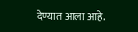देण्यात आला आहे.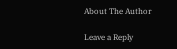About The Author

Leave a Reply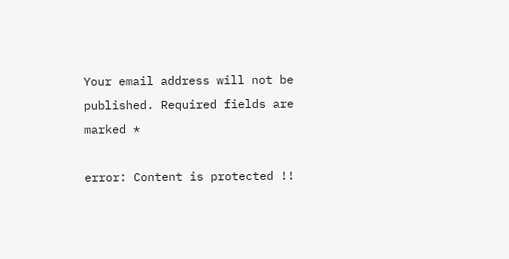Your email address will not be published. Required fields are marked *

error: Content is protected !!